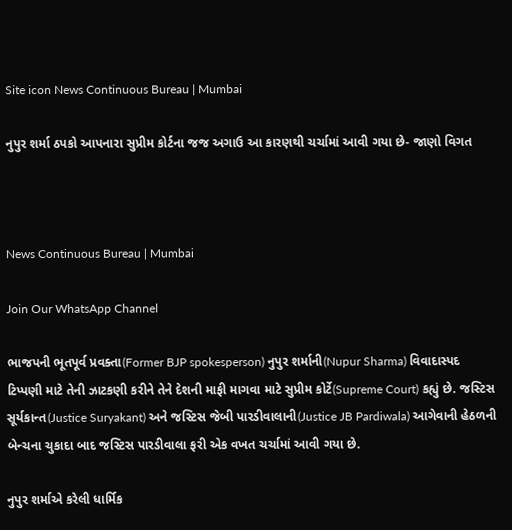Site icon News Continuous Bureau | Mumbai

નુપુર શર્મા ઠપકો આપનારા સુપ્રીમ કોર્ટના જજ અગાઉ આ કારણથી ચર્ચામાં આવી ગયા છે- જાણો વિગત



News Continuous Bureau | Mumbai

Join Our WhatsApp Channel

ભાજપની ભૂતપૂર્વ પ્રવક્તા(Former BJP spokesperson) નુપુર શર્માની(Nupur Sharma) વિવાદાસ્પદ ટિપ્પણી માટે તેની ઝાટકણી કરીને તેને દેશની માફી માગવા માટે સુપ્રીમ કોર્ટે(Supreme Court) કહ્યું છે. જસ્ટિસ સૂર્યકાન્ત(Justice Suryakant) અને જસ્ટિસ જેબી પારડીવાલાની(Justice JB Pardiwala) આગેવાની હેઠળની બેન્ચના ચુકાદા બાદ જસ્ટિસ પારડીવાલા ફરી એક વખત ચર્ચામાં આવી ગયા છે.

નુપુર શર્માએ કરેલી ધાર્મિક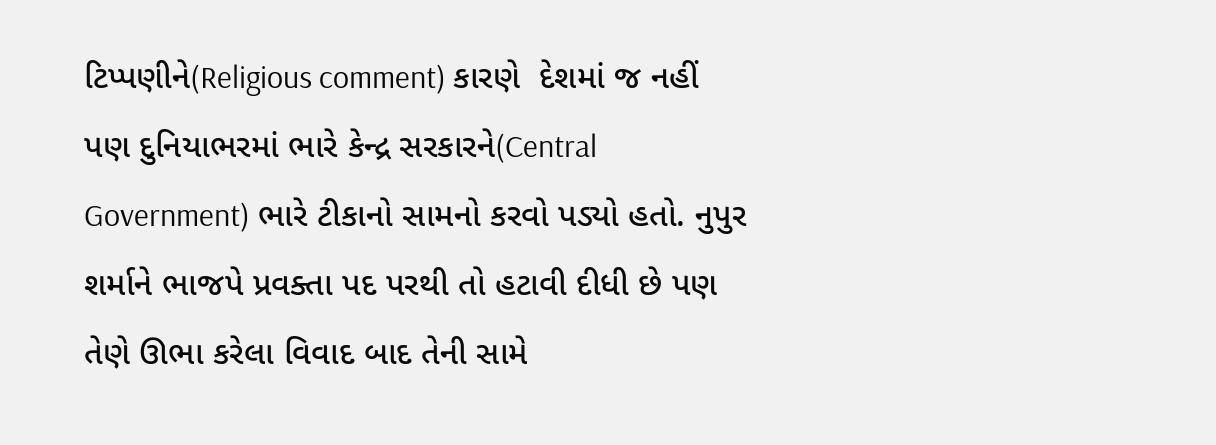ટિપ્પણીને(Religious comment) કારણે  દેશમાં જ નહીં પણ દુનિયાભરમાં ભારે કેન્દ્ર સરકારને(Central Government) ભારે ટીકાનો સામનો કરવો પડ્યો હતો. નુપુર શર્માને ભાજપે પ્રવક્તા પદ પરથી તો હટાવી દીધી છે પણ તેણે ઊભા કરેલા વિવાદ બાદ તેની સામે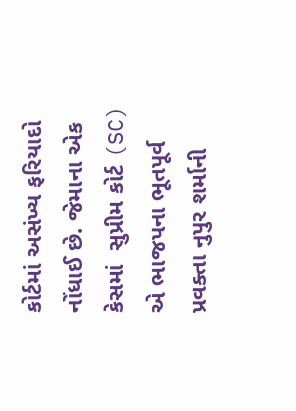કોર્ટમાં અસંખ્ય ફરિયાદો નોંધાઈ છે. જેમાના એક કેસમાં  સુપ્રીમ કોર્ટ (SC) એ ભાજપના ભૂતપૂર્વ પ્રવક્તા નુપુર શર્માની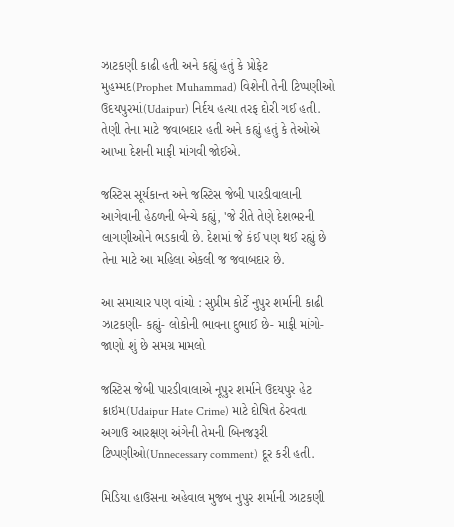ઝાટકણી કાઢી હતી અને કહ્યું હતું કે પ્રોફેટ મુહમ્મદ(Prophet Muhammad) વિશેની તેની ટિપ્પણીઓ ઉદયપુરમાં(Udaipur) નિર્દય હત્યા તરફ દોરી ગઈ હતી. તેણી તેના માટે જવાબદાર હતી અને કહ્યું હતું કે તેઓએ આખા દેશની માફી માંગવી જોઈએ.

જસ્ટિસ સૂર્યકાન્ત અને જસ્ટિસ જેબી પારડીવાલાની આગેવાની હેઠળની બેન્ચે કહ્યું, 'જે રીતે તેણે દેશભરની લાગણીઓને ભડકાવી છે. દેશમાં જે કંઈ પણ થઈ રહ્યું છે તેના માટે આ મહિલા એકલી જ જવાબદાર છે.

આ સમાચાર પણ વાંચો : સુપ્રીમ કોર્ટે નુપુર શર્માની કાઢી ઝાટકણી- કહ્યું- લોકોની ભાવના દુભાઈ છે- માફી માંગો- જાણો શું છે સમગ્ર મામલો

જસ્ટિસ જેબી પારડીવાલાએ નૂપુર શર્માને ઉદયપુર હેટ ક્રાઇમ(Udaipur Hate Crime) માટે દોષિત ઠેરવતા અગાઉ આરક્ષણ અંગેની તેમની બિનજરૂરી ટિપ્પણીઓ(Unnecessary comment) દૂર કરી હતી.

મિડિયા હાઉસના અહેવાલ મુજબ નુપુર શર્માની ઝાટકણી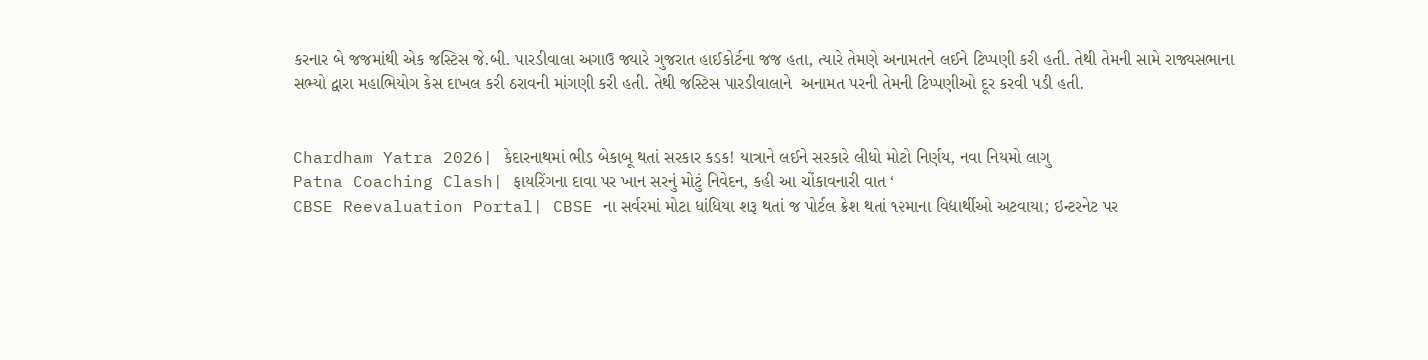કરનાર બે જજમાંથી એક જસ્ટિસ જે.બી. પારડીવાલા અગાઉ જ્યારે ગુજરાત હાઈકોર્ટના જજ હતા, ત્યારે તેમણે અનામતને લઈને ટિપ્પણી કરી હતી. તેથી તેમની સામે રાજ્યસભાના સભ્યો દ્વારા મહાભિયોગ કેસ દાખલ કરી ઠરાવની માંગણી કરી હતી. તેથી જસ્ટિસ પારડીવાલાને  અનામત પરની તેમની ટિપ્પણીઓ દૂર કરવી પડી હતી.


Chardham Yatra 2026| કેદારનાથમાં ભીડ બેકાબૂ થતાં સરકાર કડક! યાત્રાને લઈને સરકારે લીધો મોટો નિર્ણય, નવા નિયમો લાગુ
Patna Coaching Clash| ફાયરિંગના દાવા પર ખાન સરનું મોટું નિવેદન, કહી આ ચોંકાવનારી વાત ‘
CBSE Reevaluation Portal| CBSE ના સર્વરમાં મોટા ધાંધિયા શરૂ થતાં જ પોર્ટલ ક્રેશ થતાં ૧૨માના વિદ્યાર્થીઓ અટવાયા; ઇન્ટરનેટ પર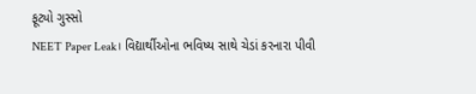ફૂટ્યો ગુસ્સો
NEET Paper Leak। વિદ્યાર્થીઓના ભવિષ્ય સાથે ચેડાં કરનારા પીવી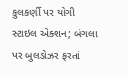કુલકર્ણી પર યોગી સ્ટાઇલ એક્શન; બંગલા પર બુલડોઝર ફરતાં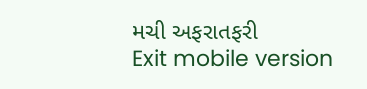મચી અફરાતફરી
Exit mobile version